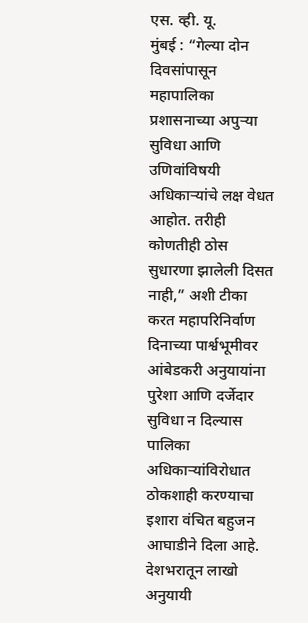एस. व्ही. यू.
मुंबई : “गेल्या दोन दिवसांपासून महापालिका प्रशासनाच्या अपुऱ्या सुविधा आणि उणिवांविषयी अधिकाऱ्यांचे लक्ष वेधत आहोत. तरीही कोणतीही ठोस सुधारणा झालेली दिसत नाही,” अशी टीका करत महापरिनिर्वाण दिनाच्या पार्श्वभूमीवर आंबेडकरी अनुयायांना पुरेशा आणि दर्जेदार सुविधा न दिल्यास पालिका अधिकाऱ्यांविरोधात ठोकशाही करण्याचा इशारा वंचित बहुजन आघाडीने दिला आहे.
देशभरातून लाखो अनुयायी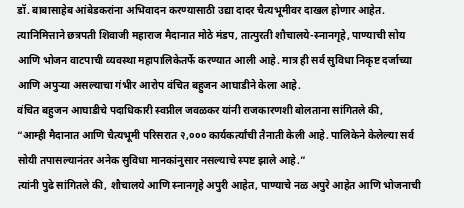डॉ. बाबासाहेब आंबेडकरांना अभिवादन करण्यासाठी उद्या दादर चैत्यभूमीवर दाखल होणार आहेत. त्यानिमित्ताने छत्रपती शिवाजी महाराज मैदानात मोठे मंडप, तात्पुरती शौचालये-स्नानगृहे, पाण्याची सोय आणि भोजन वाटपाची व्यवस्था महापालिकेतर्फे करण्यात आली आहे. मात्र ही सर्व सुविधा निकृष्ट दर्जाच्या आणि अपुऱ्या असल्याचा गंभीर आरोप वंचित बहुजन आघाडीने केला आहे.
वंचित बहुजन आघाडीचे पदाधिकारी स्वप्नील जवळकर यांनी राजकारणशी बोलताना सांगितले की,
“आम्ही मैदानात आणि चैत्यभूमी परिसरात २,००० कार्यकर्त्यांची तैनाती केली आहे. पालिकेने केलेल्या सर्व सोयी तपासल्यानंतर अनेक सुविधा मानकांनुसार नसल्याचे स्पष्ट झाले आहे.”
त्यांनी पुढे सांगितले की, शौचालये आणि स्नानगृहे अपुरी आहेत, पाण्याचे नळ अपुरे आहेत आणि भोजनाची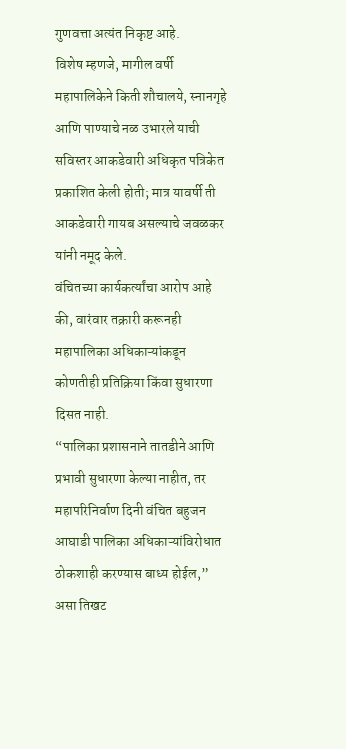गुणवत्ता अत्यंत निकृष्ट आहे.
विशेष म्हणजे, मागील वर्षी महापालिकेने किती शौचालये, स्नानगृहे आणि पाण्याचे नळ उभारले याची सविस्तर आकडेवारी अधिकृत पत्रिकेत प्रकाशित केली होती; मात्र यावर्षी ती आकडेवारी गायब असल्याचे जवळकर यांनी नमूद केले.
वंचितच्या कार्यकर्त्यांचा आरोप आहे की, वारंवार तक्रारी करूनही महापालिका अधिकाऱ्यांकडून कोणतीही प्रतिक्रिया किंवा सुधारणा दिसत नाही.
“पालिका प्रशासनाने तातडीने आणि प्रभावी सुधारणा केल्या नाहीत, तर महापरिनिर्वाण दिनी वंचित बहुजन आघाडी पालिका अधिकाऱ्यांविरोधात ठोकशाही करण्यास बाध्य होईल,” असा तिखट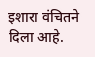इशारा वंचितने दिला आहे.